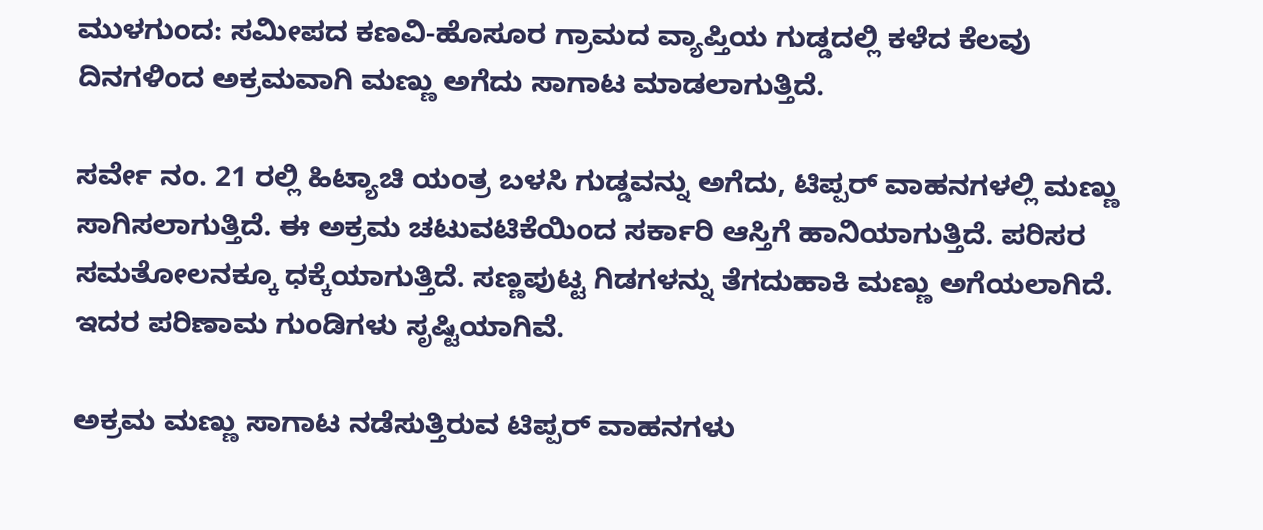ಮುಳಗುಂದ: ಸಮೀಪದ ಕಣವಿ-ಹೊಸೂರ ಗ್ರಾಮದ ವ್ಯಾಪ್ತಿಯ ಗುಡ್ಡದಲ್ಲಿ ಕಳೆದ ಕೆಲವು ದಿನಗಳಿಂದ ಅಕ್ರಮವಾಗಿ ಮಣ್ಣು ಅಗೆದು ಸಾಗಾಟ ಮಾಡಲಾಗುತ್ತಿದೆ.

ಸರ್ವೇ ನಂ. 21 ರಲ್ಲಿ ಹಿಟ್ಯಾಚಿ ಯಂತ್ರ ಬಳಸಿ ಗುಡ್ಡವನ್ನು ಅಗೆದು, ಟಿಪ್ಪರ್ ವಾಹನಗಳಲ್ಲಿ ಮಣ್ಣು ಸಾಗಿಸಲಾಗುತ್ತಿದೆ. ಈ ಅಕ್ರಮ ಚಟುವಟಿಕೆಯಿಂದ ಸರ್ಕಾರಿ ಆಸ್ತಿಗೆ ಹಾನಿಯಾಗುತ್ತಿದೆ. ಪರಿಸರ ಸಮತೋಲನಕ್ಕೂ ಧಕ್ಕೆಯಾಗುತ್ತಿದೆ. ಸಣ್ಣಪುಟ್ಟ ಗಿಡಗಳನ್ನು ತೆಗದುಹಾಕಿ ಮಣ್ಣು ಅಗೆಯಲಾಗಿದೆ. ಇದರ ಪರಿಣಾಮ ಗುಂಡಿಗಳು ಸೃಷ್ಟಿಯಾಗಿವೆ.

ಅಕ್ರಮ ಮಣ್ಣು ಸಾಗಾಟ ನಡೆಸುತ್ತಿರುವ ಟಿಪ್ಪರ್ ವಾಹನಗಳು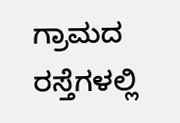ಗ್ರಾಮದ ರಸ್ತೆಗಳಲ್ಲಿ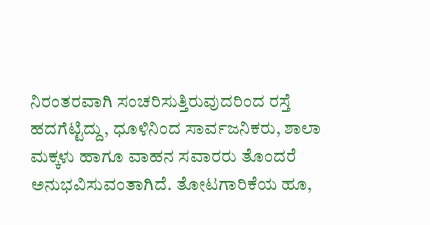ನಿರಂತರವಾಗಿ ಸಂಚರಿಸುತ್ತಿರುವುದರಿಂದ ರಸ್ತೆ ಹದಗೆಟ್ಟಿದ್ದು, ಧೂಳಿನಿಂದ ಸಾರ್ವಜನಿಕರು, ಶಾಲಾ ಮಕ್ಕಳು ಹಾಗೂ ವಾಹನ ಸವಾರರು ತೊಂದರೆ ಅನುಭವಿಸುವಂತಾಗಿದೆ. ತೋಟಗಾರಿಕೆಯ ಹೂ,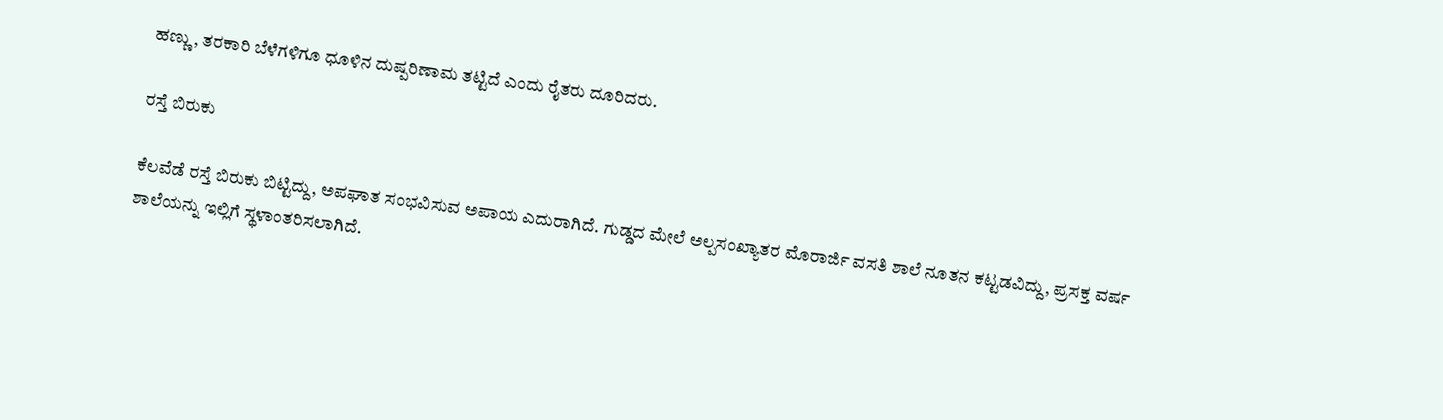ಹಣ್ಣು, ತರಕಾರಿ ಬೆಳೆಗಳಿಗೂ ಧೂಳಿನ ದುಷ್ಪರಿಣಾಮ ತಟ್ಟಿದೆ ಎಂದು ರೈತರು ದೂರಿದರು.

ರಸ್ತೆ ಬಿರುಕು

ಕೆಲವೆಡೆ ರಸ್ತೆ ಬಿರುಕು ಬಿಟ್ಟಿದ್ದು, ಅಪಘಾತ ಸಂಭವಿಸುವ ಅಪಾಯ ಎದುರಾಗಿದೆ. ಗುಡ್ಡದ ಮೇಲೆ ಅಲ್ಪಸಂಖ್ಯಾತರ ಮೊರಾರ್ಜಿ ವಸತಿ ಶಾಲೆ ನೂತನ ಕಟ್ಟಡವಿದ್ದು, ಪ್ರಸಕ್ತ ವರ್ಷ ಶಾಲೆಯನ್ನು ಇಲ್ಲಿಗೆ ಸ್ಥಳಾಂತರಿಸಲಾಗಿದೆ.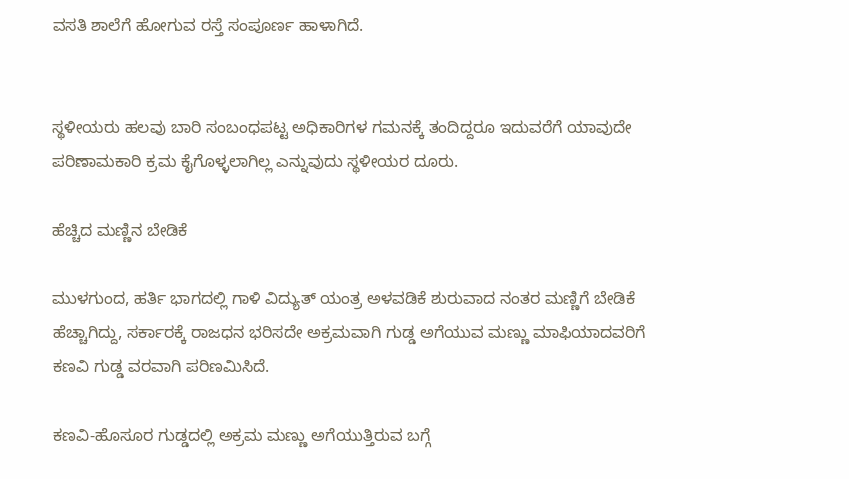ವಸತಿ ಶಾಲೆಗೆ ಹೋಗುವ ರಸ್ತೆ ಸಂಪೂರ್ಣ ಹಾಳಾಗಿದೆ.


ಸ್ಥಳೀಯರು ಹಲವು ಬಾರಿ ಸಂಬಂಧಪಟ್ಟ ಅಧಿಕಾರಿಗಳ ಗಮನಕ್ಕೆ ತಂದಿದ್ದರೂ ಇದುವರೆಗೆ ಯಾವುದೇ ಪರಿಣಾಮಕಾರಿ ಕ್ರಮ ಕೈಗೊಳ್ಳಲಾಗಿಲ್ಲ ಎನ್ನುವುದು ಸ್ಥಳೀಯರ ದೂರು.

ಹೆಚ್ಚಿದ ಮಣ್ಣಿನ ಬೇಡಿಕೆ

ಮುಳಗುಂದ, ಹರ್ತಿ ಭಾಗದಲ್ಲಿ ಗಾಳಿ ವಿದ್ಯುತ್ ಯಂತ್ರ ಅಳವಡಿಕೆ ಶುರುವಾದ ನಂತರ ಮಣ್ಣಿಗೆ ಬೇಡಿಕೆ ಹೆಚ್ಚಾಗಿದ್ದು, ಸರ್ಕಾರಕ್ಕೆ ರಾಜಧನ ಭರಿಸದೇ ಅಕ್ರಮವಾಗಿ ಗುಡ್ಡ ಅಗೆಯುವ ಮಣ್ಣು ಮಾಫಿಯಾದವರಿಗೆ ಕಣವಿ ಗುಡ್ಡ ವರವಾಗಿ ಪರಿಣಮಿಸಿದೆ.

ಕಣವಿ-ಹೊಸೂರ ಗುಡ್ಡದಲ್ಲಿ ಅಕ್ರಮ ಮಣ್ಣು ಅಗೆಯುತ್ತಿರುವ ಬಗ್ಗೆ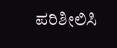ಪರಿಶೀಲಿಸಿ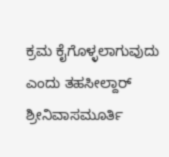ಕ್ರಮ ಕೈಗೊಳ್ಳಲಾಗುವುದು ಎಂದು ತಹಸೀಲ್ದಾರ್ ಶ್ರೀನಿವಾಸಮೂರ್ತಿ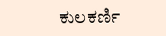ಕುಲಕರ್ಣಿ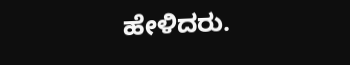ಹೇಳಿದರು.